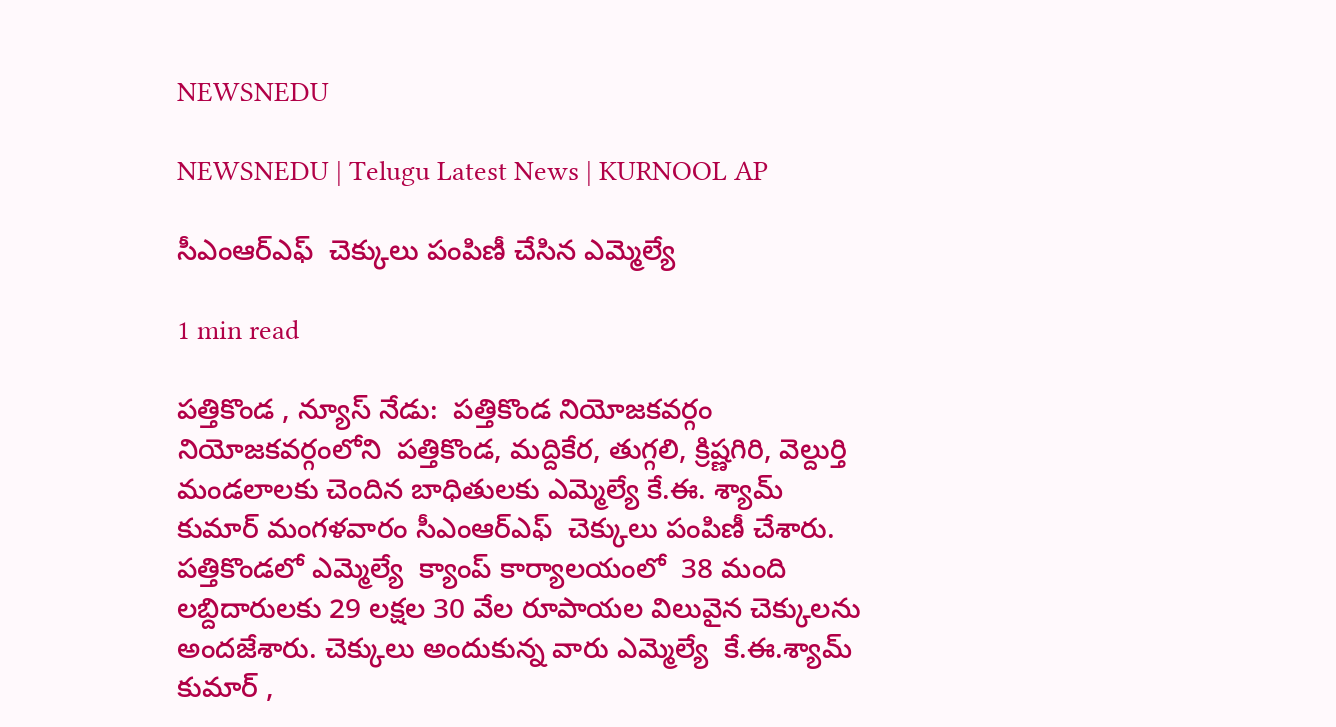NEWSNEDU

NEWSNEDU | Telugu Latest News | KURNOOL AP

సీఎంఆర్ఎఫ్  చెక్కులు పంపిణీ చేసిన ఎమ్మెల్యే

1 min read

పత్తికొండ , న్యూస్ నేడు:  పత్తికొండ నియోజకవర్గం నియోజకవర్గంలోని  పత్తికొండ, మద్దికేర, తుగ్గలి, క్రిష్ణగిరి, వెల్దుర్తి మండలాలకు చెందిన బాధితులకు ఎమ్మెల్యే కే.ఈ. శ్యామ్ కుమార్ మంగళవారం సీఎంఆర్ఎఫ్  చెక్కులు పంపిణీ చేశారు. పత్తికొండలో ఎమ్మెల్యే  క్యాంప్ కార్యాలయంలో  38 మంది లబ్దిదారులకు 29 లక్షల 30 వేల రూపాయల విలువైన చెక్కులను అందజేశారు. చెక్కులు అందుకున్న వారు ఎమ్మెల్యే  కే.ఈ.శ్యామ్ కుమార్ ,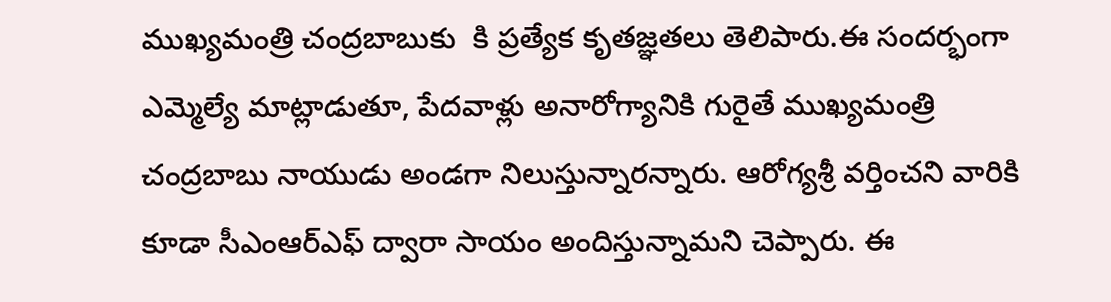ముఖ్యమంత్రి చంద్రబాబుకు  కి ప్రత్యేక కృతజ్ఞతలు తెలిపారు.ఈ సందర్భంగా ఎమ్మెల్యే మాట్లాడుతూ, పేదవాళ్లు అనారోగ్యానికి గురైతే ముఖ్యమంత్రి చంద్రబాబు నాయుడు అండగా నిలుస్తున్నారన్నారు. ఆరోగ్యశ్రీ వర్తించని వారికి కూడా సీఎంఆర్ఎఫ్ ద్వారా సాయం అందిస్తున్నామని చెప్పారు. ఈ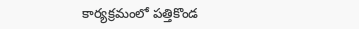కార్యక్రమంలో పత్తికొండ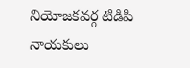నియోజకవర్గ టిడిపి నాయకులు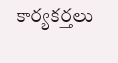కార్యకర్తలు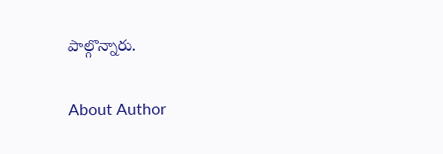పాల్గొన్నారు.

About Author